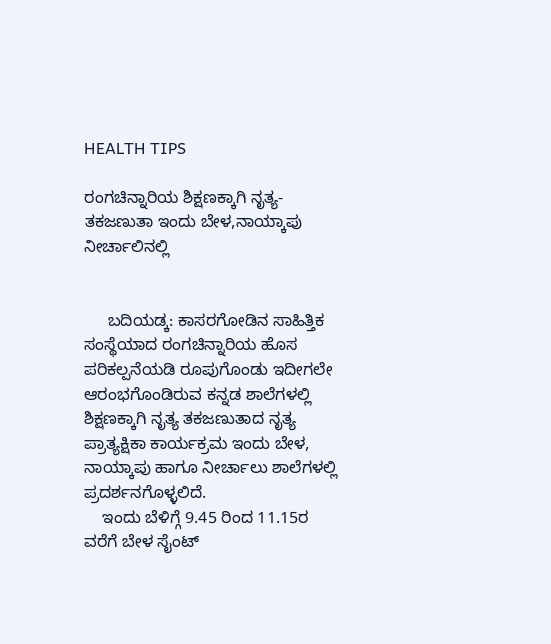HEALTH TIPS

ರಂಗಚಿನ್ನಾರಿಯ ಶಿಕ್ಷಣಕ್ಕಾಗಿ ನೃತ್ಯ-ತಕಜಣುತಾ ಇಂದು ಬೇಳ,ನಾಯ್ಕಾಪು ನೀರ್ಚಾಲಿನಲ್ಲಿ


     ಬದಿಯಡ್ಕ: ಕಾಸರಗೋಡಿನ ಸಾಹಿತ್ತಿಕ ಸಂಸ್ಥೆಯಾದ ರಂಗಚಿನ್ನಾರಿಯ ಹೊಸ ಪರಿಕಲ್ಪನೆಯಡಿ ರೂಪುಗೊಂಡು ಇದೀಗಲೇ ಆರಂಭಗೊಂಡಿರುವ ಕನ್ನಡ ಶಾಲೆಗಳಲ್ಲಿ ಶಿಕ್ಷಣಕ್ಕಾಗಿ ನೃತ್ಯ ತಕಜಣುತಾದ ನೃತ್ಯ ಪ್ರಾತ್ಯಕ್ಷಿಕಾ ಕಾರ್ಯಕ್ರಮ ಇಂದು ಬೇಳ, ನಾಯ್ಕಾಪು ಹಾಗೂ ನೀರ್ಚಾಲು ಶಾಲೆಗಳಲ್ಲಿ ಪ್ರದರ್ಶನಗೊಳ್ಳಲಿದೆ.
    ಇಂದು ಬೆಳಿಗ್ಗೆ 9.45 ರಿಂದ 11.15ರ ವರೆಗೆ ಬೇಳ ಸೈಂಟ್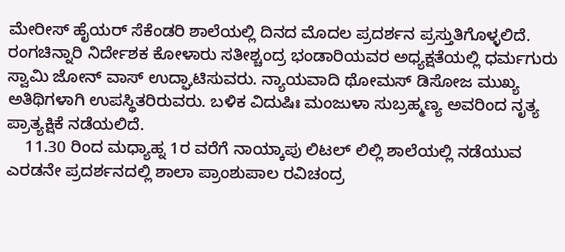ಮೇರೀಸ್ ಹೈಯರ್ ಸೆಕೆಂಡರಿ ಶಾಲೆಯಲ್ಲಿ ದಿನದ ಮೊದಲ ಪ್ರದರ್ಶನ ಪ್ರಸ್ತುತಿಗೊಳ್ಳಲಿದೆ. ರಂಗಚಿನ್ನಾರಿ ನಿರ್ದೇಶಕ ಕೋಳಾರು ಸತೀಶ್ಚಂದ್ರ ಭಂಡಾರಿಯವರ ಅಧ್ಯಕ್ಷತೆಯಲ್ಲಿ ಧರ್ಮಗುರು ಸ್ವಾಮಿ ಜೋನ್ ವಾಸ್ ಉದ್ಘಾಟಿಸುವರು. ನ್ಯಾಯವಾದಿ ಥೋಮಸ್ ಡಿಸೋಜ ಮುಖ್ಯ ಅತಿಥಿಗಳಾಗಿ ಉಪಸ್ಥಿತರಿರುವರು. ಬಳಿಕ ವಿದುಷಿಃ ಮಂಜುಳಾ ಸುಬ್ರಹ್ಮಣ್ಯ ಅವರಿಂದ ನೃತ್ಯ ಪ್ರಾತ್ಯಕ್ಷಿಕೆ ನಡೆಯಲಿದೆ.
    11.30 ರಿಂದ ಮಧ್ಯಾಹ್ನ 1ರ ವರೆಗೆ ನಾಯ್ಕಾಪು ಲಿಟಲ್ ಲಿಲ್ಲಿ ಶಾಲೆಯಲ್ಲಿ ನಡೆಯುವ ಎರಡನೇ ಪ್ರದರ್ಶನದಲ್ಲಿ ಶಾಲಾ ಪ್ರಾಂಶುಪಾಲ ರವಿಚಂದ್ರ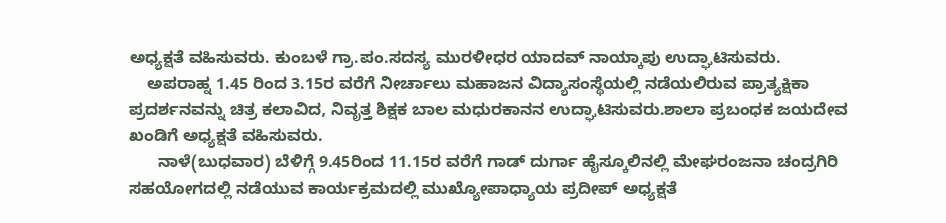ಅಧ್ಯಕ್ಷತೆ ವಹಿಸುವರು. ಕುಂಬಳೆ ಗ್ರಾ.ಪಂ.ಸದಸ್ಯ ಮುರಳೀಧರ ಯಾದವ್ ನಾಯ್ಕಾಪು ಉದ್ಘಾಟಿಸುವರು.
    ಅಪರಾಹ್ನ 1.45 ರಿಂದ 3.15ರ ವರೆಗೆ ನೀರ್ಚಾಲು ಮಹಾಜನ ವಿದ್ಯಾಸಂಸ್ಥೆಯಲ್ಲಿ ನಡೆಯಲಿರುವ ಪ್ರಾತ್ಯಕ್ಷಿಕಾ ಪ್ರದರ್ಶನವನ್ನು ಚಿತ್ರ ಕಲಾವಿದ, ನಿವೃತ್ತ ಶಿಕ್ಷಕ ಬಾಲ ಮಧುರಕಾನನ ಉದ್ಘಾಟಿಸುವರು.ಶಾಲಾ ಪ್ರಬಂಧಕ ಜಯದೇವ ಖಂಡಿಗೆ ಅಧ್ಯಕ್ಷತೆ ವಹಿಸುವರು.
      ನಾಳೆ(ಬುಧವಾರ) ಬೆಳಿಗ್ಗೆ 9.45ರಿಂದ 11.15ರ ವರೆಗೆ ಗಾಡ್ ದುರ್ಗಾ ಹೈಸ್ಕೂಲಿನಲ್ಲಿ ಮೇಘರಂಜನಾ ಚಂದ್ರಗಿರಿ ಸಹಯೋಗದಲ್ಲಿ ನಡೆಯುವ ಕಾರ್ಯಕ್ರಮದಲ್ಲಿ ಮುಖ್ಯೋಪಾಧ್ಯಾಯ ಪ್ರದೀಪ್ ಅಧ್ಯಕ್ಷತೆ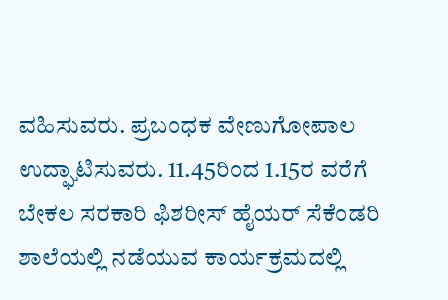ವಹಿಸುವರು. ಪ್ರಬಂಧಕ ವೇಣುಗೋಪಾಲ ಉದ್ಘಾಟಿಸುವರು. 11.45ರಿಂದ 1.15ರ ವರೆಗೆ ಬೇಕಲ ಸರಕಾರಿ ಫಿಶರೀಸ್ ಹೈಯರ್ ಸೆಕೆಂಡರಿ ಶಾಲೆಯಲ್ಲಿ ನಡೆಯುವ ಕಾರ್ಯಕ್ರಮದಲ್ಲಿ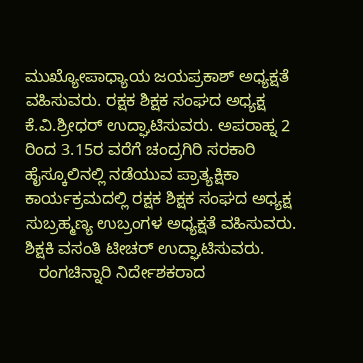ಮುಖ್ಯೋಪಾಧ್ಯಾಯ ಜಯಪ್ರಕಾಶ್ ಅಧ್ಯಕ್ಷತೆ ವಹಿಸುವರು. ರಕ್ಷಕ ಶಿಕ್ಷಕ ಸಂಘದ ಅಧ್ಯಕ್ಷ ಕೆ.ವಿ.ಶ್ರೀಧರ್ ಉದ್ಘಾಟಿಸುವರು. ಅಪರಾಹ್ನ 2 ರಿಂದ 3.15ರ ವರೆಗೆ ಚಂದ್ರಗಿರಿ ಸರಕಾರಿ ಹೈಸ್ಕೂಲಿನಲ್ಲಿ ನಡೆಯುವ ಪ್ರಾತ್ಯಕ್ಷಿಕಾ ಕಾರ್ಯಕ್ರಮದಲ್ಲಿ ರಕ್ಷಕ ಶಿಕ್ಷಕ ಸಂಘದ ಅಧ್ಯಕ್ಷ ಸುಬ್ರಹ್ಮಣ್ಯ ಉಬ್ರಂಗಳ ಅಧ್ಯಕ್ಷತೆ ವಹಿಸುವರು. ಶಿಕ್ಷಕಿ ವಸಂತಿ ಟೀಚರ್ ಉದ್ಘಾಟಿಸುವರು.
   ರಂಗಚಿನ್ನಾರಿ ನಿರ್ದೇಶಕರಾದ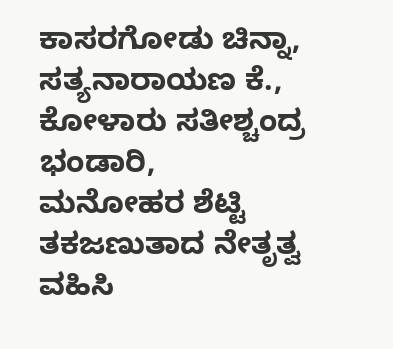ಕಾಸರಗೋಡು ಚಿನ್ನಾ, ಸತ್ಯನಾರಾಯಣ ಕೆ., ಕೋಳಾರು ಸತೀಶ್ಚಂದ್ರ ಭಂಡಾರಿ, ಮನೋಹರ ಶೆಟ್ಟಿ ತಕಜಣುತಾದ ನೇತೃತ್ವ ವಹಿಸಿ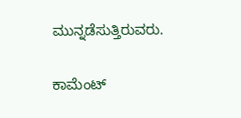ಮುನ್ನಡೆಸುತ್ತಿರುವರು.

ಕಾಮೆಂಟ್‌‌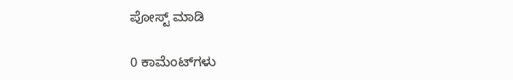ಪೋಸ್ಟ್‌ ಮಾಡಿ

0 ಕಾಮೆಂಟ್‌ಗಳು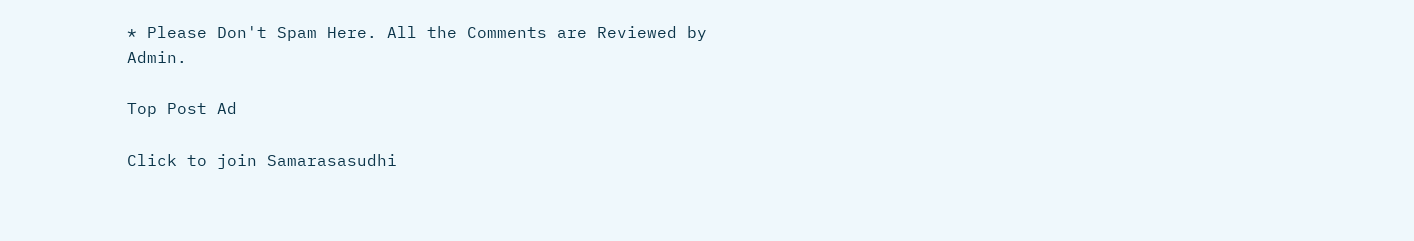* Please Don't Spam Here. All the Comments are Reviewed by Admin.

Top Post Ad

Click to join Samarasasudhi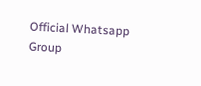Official Whatsapp Group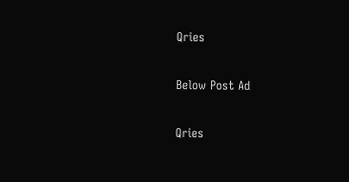Qries

Below Post Ad

Qries